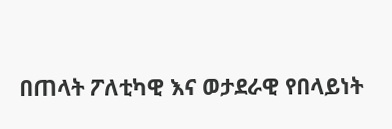በጠላት ፖለቲካዊ እና ወታደራዊ የበላይነት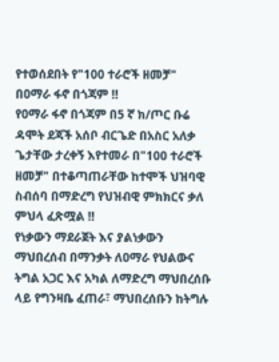የተወሰደበት የ"100 ተራሮች ዘመቻ" በዐማራ ፋኖ በጎጃም ‼
የዐማራ ፋኖ በጎጃም በ5 ኛ ክ/ጦር ቡሬ ዳሞት ደጃች አሰቦ ብርጌድ በአስር አለቃ ጌታቸው ታረቀኝ እየተመራ በ"100 ተራሮች ዘመቻ" በተቆጣጠራቸው ከተሞች ህዝባዊ ስብሰባ በማድረግ የህዝብዊ ምክክርና ቃለ ምህላ ፈጽሟል ‼
የነቃውን ማደራጀት እና ያልነቃውን ማህበረሰብ በማንቃት ለዐማራ የህልውና ትግል አጋር እና አካል ለማድረግ ማህበረሰቡ ላይ የግንዛቤ ፈጠራ፣ ማህበረሰቡን ከትግሉ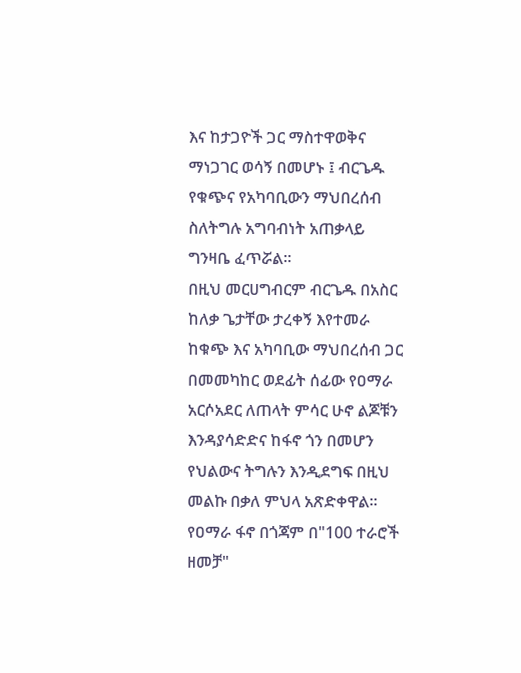እና ከታጋዮች ጋር ማስተዋወቅና ማነጋገር ወሳኝ በመሆኑ ፤ ብርጌዱ የቁጭና የአካባቢውን ማህበረሰብ ስለትግሉ አግባብነት አጠቃላይ ግንዛቤ ፈጥሯል።
በዚህ መርሀግብርም ብርጌዱ በአስር ከለቃ ጌታቸው ታረቀኝ እየተመራ ከቁጭ እና አካባቢው ማህበረሰብ ጋር በመመካከር ወደፊት ሰፊው የዐማራ አርሶአደር ለጠላት ምሳር ሁኖ ልጆቹን እንዳያሳድድና ከፋኖ ጎን በመሆን የህልውና ትግሉን እንዲደግፍ በዚህ መልኩ በቃለ ምህላ አጽድቀዋል።
የዐማራ ፋኖ በጎጃም በ"100 ተራሮች ዘመቻ"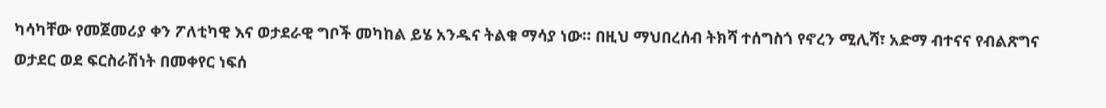ካሳካቸው የመጀመሪያ ቀን ፖለቲካዊ እና ወታደራዊ ግቦች መካከል ይሄ አንዱና ትልቁ ማሳያ ነው። በዚህ ማህበረሰብ ትክሻ ተሰግስጎ የኖረን ሚሊሻ፣ አድማ ብተናና የብልጽግና ወታደር ወደ ፍርስራሽነት በመቀየር ነፍሰ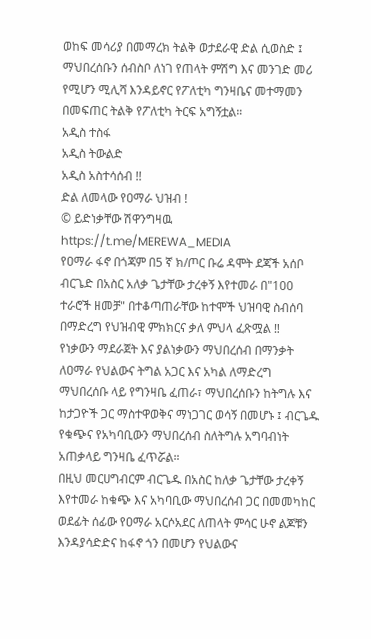ወከፍ መሳሪያ በመማረክ ትልቅ ወታደራዊ ድል ሲወስድ ፤ ማህበረሰቡን ሰብስቦ ለነገ የጠላት ምሽግ እና መንገድ መሪ የሚሆን ሚሊሻ እንዳይኖር የፖለቲካ ግንዛቤና መተማመን በመፍጠር ትልቅ የፖለቲካ ትርፍ አግኝቷል።
አዲስ ተስፋ
አዲስ ትውልድ
አዲስ አስተሳሰብ !!
ድል ለመላው የዐማራ ህዝብ !
© ይድነቃቸው ሽዋንግዛዉ
https://t.me/MEREWA_MEDIA
የዐማራ ፋኖ በጎጃም በ5 ኛ ክ/ጦር ቡሬ ዳሞት ደጃች አሰቦ ብርጌድ በአስር አለቃ ጌታቸው ታረቀኝ እየተመራ በ"100 ተራሮች ዘመቻ" በተቆጣጠራቸው ከተሞች ህዝባዊ ስብሰባ በማድረግ የህዝብዊ ምክክርና ቃለ ምህላ ፈጽሟል ‼
የነቃውን ማደራጀት እና ያልነቃውን ማህበረሰብ በማንቃት ለዐማራ የህልውና ትግል አጋር እና አካል ለማድረግ ማህበረሰቡ ላይ የግንዛቤ ፈጠራ፣ ማህበረሰቡን ከትግሉ እና ከታጋዮች ጋር ማስተዋወቅና ማነጋገር ወሳኝ በመሆኑ ፤ ብርጌዱ የቁጭና የአካባቢውን ማህበረሰብ ስለትግሉ አግባብነት አጠቃላይ ግንዛቤ ፈጥሯል።
በዚህ መርሀግብርም ብርጌዱ በአስር ከለቃ ጌታቸው ታረቀኝ እየተመራ ከቁጭ እና አካባቢው ማህበረሰብ ጋር በመመካከር ወደፊት ሰፊው የዐማራ አርሶአደር ለጠላት ምሳር ሁኖ ልጆቹን እንዳያሳድድና ከፋኖ ጎን በመሆን የህልውና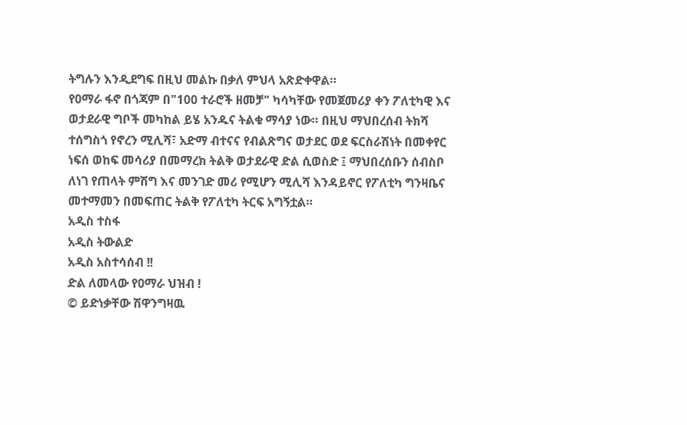ትግሉን እንዲደግፍ በዚህ መልኩ በቃለ ምህላ አጽድቀዋል።
የዐማራ ፋኖ በጎጃም በ"100 ተራሮች ዘመቻ" ካሳካቸው የመጀመሪያ ቀን ፖለቲካዊ እና ወታደራዊ ግቦች መካከል ይሄ አንዱና ትልቁ ማሳያ ነው። በዚህ ማህበረሰብ ትክሻ ተሰግስጎ የኖረን ሚሊሻ፣ አድማ ብተናና የብልጽግና ወታደር ወደ ፍርስራሽነት በመቀየር ነፍሰ ወከፍ መሳሪያ በመማረክ ትልቅ ወታደራዊ ድል ሲወስድ ፤ ማህበረሰቡን ሰብስቦ ለነገ የጠላት ምሽግ እና መንገድ መሪ የሚሆን ሚሊሻ እንዳይኖር የፖለቲካ ግንዛቤና መተማመን በመፍጠር ትልቅ የፖለቲካ ትርፍ አግኝቷል።
አዲስ ተስፋ
አዲስ ትውልድ
አዲስ አስተሳሰብ !!
ድል ለመላው የዐማራ ህዝብ !
© ይድነቃቸው ሽዋንግዛዉ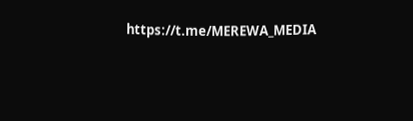https://t.me/MEREWA_MEDIA